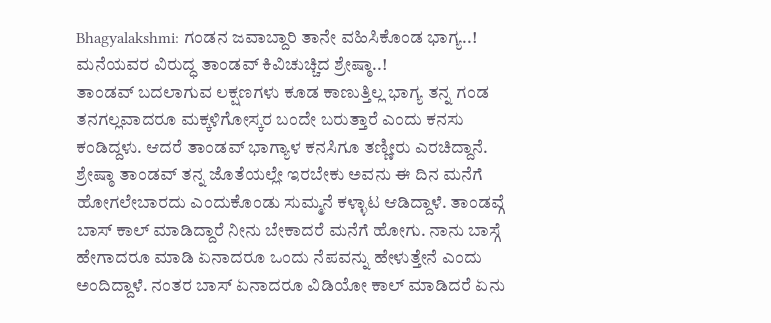Bhagyalakshmi: ಗಂಡನ ಜವಾಬ್ದಾರಿ ತಾನೇ ವಹಿಸಿಕೊಂಡ ಭಾಗ್ಯ..! ಮನೆಯವರ ವಿರುದ್ಧ ತಾಂಡವ್ ಕಿವಿಚುಚ್ಚಿದ ಶ್ರೇಷ್ಠಾ..!
ತಾಂಡವ್ ಬದಲಾಗುವ ಲಕ್ಷಣಗಳು ಕೂಡ ಕಾಣುತ್ತಿಲ್ಲ ಭಾಗ್ಯ ತನ್ನ ಗಂಡ ತನಗಲ್ಲವಾದರೂ ಮಕ್ಕಳಿಗೋಸ್ಕರ ಬಂದೇ ಬರುತ್ತಾರೆ ಎಂದು ಕನಸು ಕಂಡಿದ್ದಳು. ಆದರೆ ತಾಂಡವ್ ಭಾಗ್ಯಾಳ ಕನಸಿಗೂ ತಣ್ಣೀರು ಎರಚಿದ್ದಾನೆ. ಶ್ರೇಷ್ಠಾ ತಾಂಡವ್ ತನ್ನ ಜೊತೆಯಲ್ಲೇ ಇರಬೇಕು ಅವನು ಈ ದಿನ ಮನೆಗೆ ಹೋಗಲೇಬಾರದು ಎಂದುಕೊಂಡು ಸುಮ್ಮನೆ ಕಳ್ಳಾಟ ಆಡಿದ್ದಾಳೆ. ತಾಂಡವ್ಗೆ ಬಾಸ್ ಕಾಲ್ ಮಾಡಿದ್ದಾರೆ ನೀನು ಬೇಕಾದರೆ ಮನೆಗೆ ಹೋಗು. ನಾನು ಬಾಸ್ಗೆ ಹೇಗಾದರೂ ಮಾಡಿ ಏನಾದರೂ ಒಂದು ನೆಪವನ್ನು ಹೇಳುತ್ತೇನೆ ಎಂದು ಅಂದಿದ್ದಾಳೆ. ನಂತರ ಬಾಸ್ ಏನಾದರೂ ವಿಡಿಯೋ ಕಾಲ್ ಮಾಡಿದರೆ ಏನು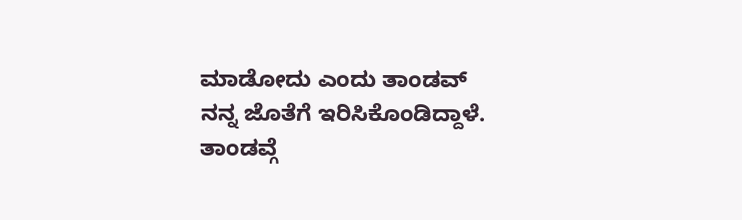ಮಾಡೋದು ಎಂದು ತಾಂಡವ್ ನನ್ನ ಜೊತೆಗೆ ಇರಿಸಿಕೊಂಡಿದ್ದಾಳೆ.
ತಾಂಡವ್ಗೆ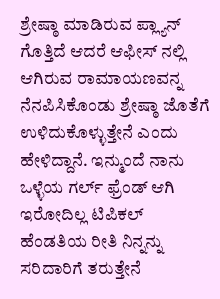ಶ್ರೇಷ್ಠಾ ಮಾಡಿರುವ ಪ್ಲ್ಯಾನ್ ಗೊತ್ತಿದೆ ಆದರೆ ಆಫೀಸ್ ನಲ್ಲಿ ಆಗಿರುವ ರಾಮಾಯಣವನ್ನ ನೆನಪಿಸಿಕೊಂಡು ಶ್ರೇಷ್ಠಾ ಜೊತೆಗೆ ಉಳಿದುಕೊಳ್ಳುತ್ತೇನೆ ಎಂದು ಹೇಳಿದ್ದಾನೆ. ಇನ್ಮುಂದೆ ನಾನು ಒಳ್ಳೆಯ ಗರ್ಲ್ ಫ್ರೆಂಡ್ ಆಗಿ ಇರೋದಿಲ್ಲ ಟಿಪಿಕಲ್ ಹೆಂಡತಿಯ ರೀತಿ ನಿನ್ನನ್ನು ಸರಿದಾರಿಗೆ ತರುತ್ತೇನೆ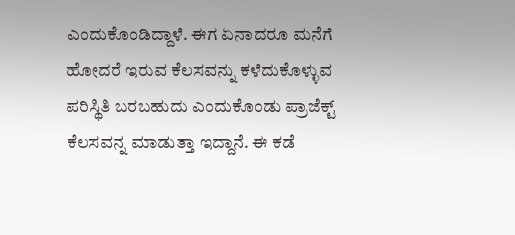ಎಂದುಕೊಂಡಿದ್ದಾಳೆ. ಈಗ ಏನಾದರೂ ಮನೆಗೆ ಹೋದರೆ ಇರುವ ಕೆಲಸವನ್ನು ಕಳೆದುಕೊಳ್ಳುವ ಪರಿಸ್ಥಿತಿ ಬರಬಹುದು ಎಂದುಕೊಂಡು ಪ್ರಾಜೆಕ್ಟ್ ಕೆಲಸವನ್ನ ಮಾಡುತ್ತಾ ಇದ್ದಾನೆ. ಈ ಕಡೆ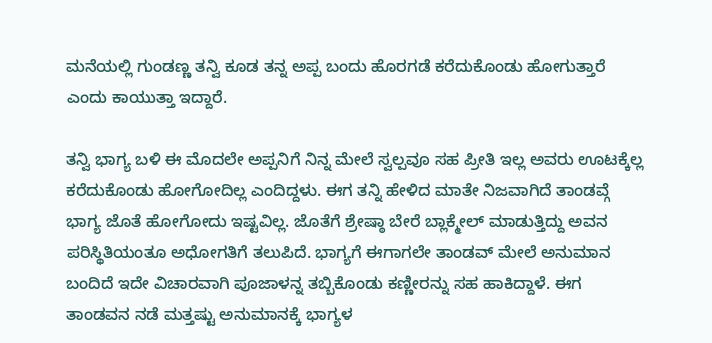ಮನೆಯಲ್ಲಿ ಗುಂಡಣ್ಣ ತನ್ವಿ ಕೂಡ ತನ್ನ ಅಪ್ಪ ಬಂದು ಹೊರಗಡೆ ಕರೆದುಕೊಂಡು ಹೋಗುತ್ತಾರೆ ಎಂದು ಕಾಯುತ್ತಾ ಇದ್ದಾರೆ.

ತನ್ವಿ ಭಾಗ್ಯ ಬಳಿ ಈ ಮೊದಲೇ ಅಪ್ಪನಿಗೆ ನಿನ್ನ ಮೇಲೆ ಸ್ವಲ್ಪವೂ ಸಹ ಪ್ರೀತಿ ಇಲ್ಲ ಅವರು ಊಟಕ್ಕೆಲ್ಲ ಕರೆದುಕೊಂಡು ಹೋಗೋದಿಲ್ಲ ಎಂದಿದ್ದಳು. ಈಗ ತನ್ನಿ ಹೇಳಿದ ಮಾತೇ ನಿಜವಾಗಿದೆ ತಾಂಡವ್ಗೆ ಭಾಗ್ಯ ಜೊತೆ ಹೋಗೋದು ಇಷ್ಟವಿಲ್ಲ. ಜೊತೆಗೆ ಶ್ರೇಷ್ಠಾ ಬೇರೆ ಬ್ಲಾಕ್ಮೇಲ್ ಮಾಡುತ್ತಿದ್ದು ಅವನ ಪರಿಸ್ಥಿತಿಯಂತೂ ಅಧೋಗತಿಗೆ ತಲುಪಿದೆ. ಭಾಗ್ಯಗೆ ಈಗಾಗಲೇ ತಾಂಡವ್ ಮೇಲೆ ಅನುಮಾನ ಬಂದಿದೆ ಇದೇ ವಿಚಾರವಾಗಿ ಪೂಜಾಳನ್ನ ತಬ್ಬಿಕೊಂಡು ಕಣ್ಣೀರನ್ನು ಸಹ ಹಾಕಿದ್ದಾಳೆ. ಈಗ ತಾಂಡವನ ನಡೆ ಮತ್ತಷ್ಟು ಅನುಮಾನಕ್ಕೆ ಭಾಗ್ಯಳ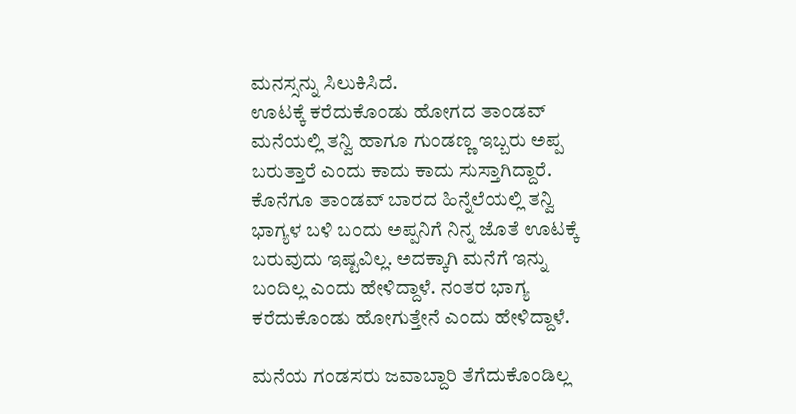ಮನಸ್ಸನ್ನು ಸಿಲುಕಿಸಿದೆ.
ಊಟಕ್ಕೆ ಕರೆದುಕೊಂಡು ಹೋಗದ ತಾಂಡವ್
ಮನೆಯಲ್ಲಿ ತನ್ವಿ ಹಾಗೂ ಗುಂಡಣ್ಣ ಇಬ್ಬರು ಅಪ್ಪ ಬರುತ್ತಾರೆ ಎಂದು ಕಾದು ಕಾದು ಸುಸ್ತಾಗಿದ್ದಾರೆ. ಕೊನೆಗೂ ತಾಂಡವ್ ಬಾರದ ಹಿನ್ನೆಲೆಯಲ್ಲಿ ತನ್ವಿ ಭಾಗ್ಯಳ ಬಳಿ ಬಂದು ಅಪ್ಪನಿಗೆ ನಿನ್ನ ಜೊತೆ ಊಟಕ್ಕೆ ಬರುವುದು ಇಷ್ಟವಿಲ್ಲ. ಅದಕ್ಕಾಗಿ ಮನೆಗೆ ಇನ್ನು ಬಂದಿಲ್ಲ ಎಂದು ಹೇಳಿದ್ದಾಳೆ. ನಂತರ ಭಾಗ್ಯ ಕರೆದುಕೊಂಡು ಹೋಗುತ್ತೇನೆ ಎಂದು ಹೇಳಿದ್ದಾಳೆ.

ಮನೆಯ ಗಂಡಸರು ಜವಾಬ್ದಾರಿ ತೆಗೆದುಕೊಂಡಿಲ್ಲ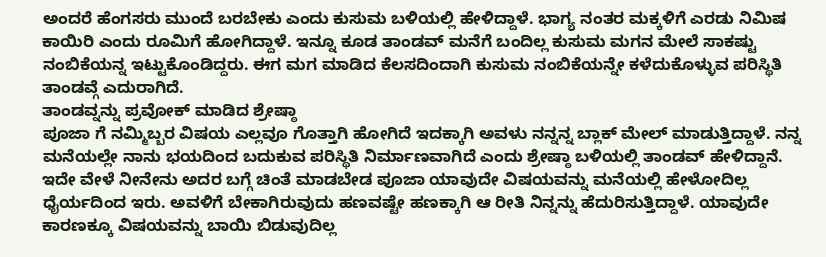ಅಂದರೆ ಹೆಂಗಸರು ಮುಂದೆ ಬರಬೇಕು ಎಂದು ಕುಸುಮ ಬಳಿಯಲ್ಲಿ ಹೇಳಿದ್ದಾಳೆ. ಭಾಗ್ಯ ನಂತರ ಮಕ್ಕಳಿಗೆ ಎರಡು ನಿಮಿಷ ಕಾಯಿರಿ ಎಂದು ರೂಮಿಗೆ ಹೋಗಿದ್ದಾಳೆ. ಇನ್ನೂ ಕೂಡ ತಾಂಡವ್ ಮನೆಗೆ ಬಂದಿಲ್ಲ ಕುಸುಮ ಮಗನ ಮೇಲೆ ಸಾಕಷ್ಟು ನಂಬಿಕೆಯನ್ನ ಇಟ್ಟುಕೊಂಡಿದ್ದರು. ಈಗ ಮಗ ಮಾಡಿದ ಕೆಲಸದಿಂದಾಗಿ ಕುಸುಮ ನಂಬಿಕೆಯನ್ನೇ ಕಳೆದುಕೊಳ್ಳುವ ಪರಿಸ್ಥಿತಿ ತಾಂಡವ್ಗೆ ಎದುರಾಗಿದೆ.
ತಾಂಡವ್ನನ್ನು ಪ್ರವೋಕ್ ಮಾಡಿದ ಶ್ರೇಷ್ಠಾ
ಪೂಜಾ ಗೆ ನಮ್ಮಿಬ್ಬರ ವಿಷಯ ಎಲ್ಲವೂ ಗೊತ್ತಾಗಿ ಹೋಗಿದೆ ಇದಕ್ಕಾಗಿ ಅವಳು ನನ್ನನ್ನ ಬ್ಲಾಕ್ ಮೇಲ್ ಮಾಡುತ್ತಿದ್ದಾಳೆ. ನನ್ನ ಮನೆಯಲ್ಲೇ ನಾನು ಭಯದಿಂದ ಬದುಕುವ ಪರಿಸ್ಥಿತಿ ನಿರ್ಮಾಣವಾಗಿದೆ ಎಂದು ಶ್ರೇಷ್ಠಾ ಬಳಿಯಲ್ಲಿ ತಾಂಡವ್ ಹೇಳಿದ್ದಾನೆ. ಇದೇ ವೇಳೆ ನೀನೇನು ಅದರ ಬಗ್ಗೆ ಚಿಂತೆ ಮಾಡಬೇಡ ಪೂಜಾ ಯಾವುದೇ ವಿಷಯವನ್ನು ಮನೆಯಲ್ಲಿ ಹೇಳೋದಿಲ್ಲ ಧೈರ್ಯದಿಂದ ಇರು. ಅವಳಿಗೆ ಬೇಕಾಗಿರುವುದು ಹಣವಷ್ಟೇ ಹಣಕ್ಕಾಗಿ ಆ ರೀತಿ ನಿನ್ನನ್ನು ಹೆದುರಿಸುತ್ತಿದ್ದಾಳೆ. ಯಾವುದೇ ಕಾರಣಕ್ಕೂ ವಿಷಯವನ್ನು ಬಾಯಿ ಬಿಡುವುದಿಲ್ಲ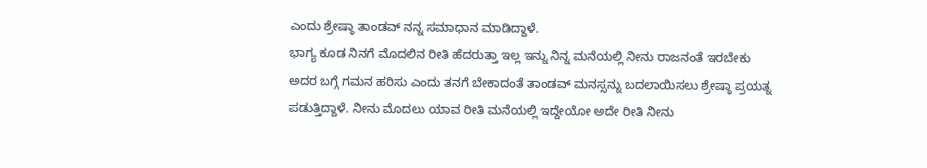ಎಂದು ಶ್ರೇಷ್ಠಾ ತಾಂಡವ್ ನನ್ನ ಸಮಾಧಾನ ಮಾಡಿದ್ದಾಳೆ.
ಭಾಗ್ಯ ಕೂಡ ನಿನಗೆ ಮೊದಲಿನ ರೀತಿ ಹೆದರುತ್ತಾ ಇಲ್ಲ ಇನ್ನು ನಿನ್ನ ಮನೆಯಲ್ಲಿ ನೀನು ರಾಜನಂತೆ ಇರಬೇಕು ಅದರ ಬಗ್ಗೆ ಗಮನ ಹರಿಸು ಎಂದು ತನಗೆ ಬೇಕಾದಂತೆ ತಾಂಡವ್ ಮನಸ್ಸನ್ನು ಬದಲಾಯಿಸಲು ಶ್ರೇಷ್ಠಾ ಪ್ರಯತ್ನ ಪಡುತ್ತಿದ್ದಾಳೆ. ನೀನು ಮೊದಲು ಯಾವ ರೀತಿ ಮನೆಯಲ್ಲಿ ಇದ್ದೇಯೋ ಅದೇ ರೀತಿ ನೀನು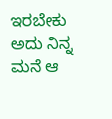ಇರಬೇಕು ಅದು ನಿನ್ನ ಮನೆ ಆ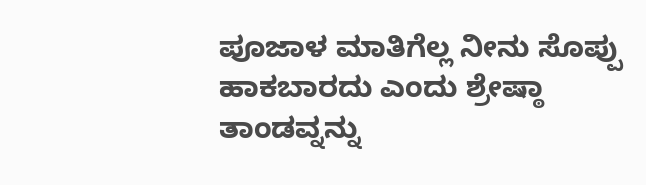ಪೂಜಾಳ ಮಾತಿಗೆಲ್ಲ ನೀನು ಸೊಪ್ಪು ಹಾಕಬಾರದು ಎಂದು ಶ್ರೇಷ್ಠಾ ತಾಂಡವ್ನನ್ನು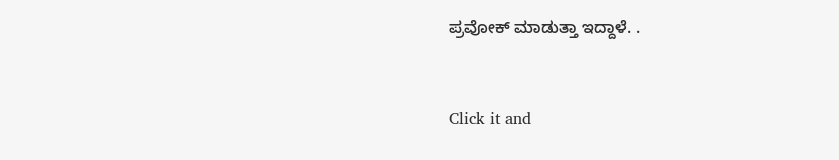ಪ್ರವೋಕ್ ಮಾಡುತ್ತಾ ಇದ್ದಾಳೆ. .


Click it and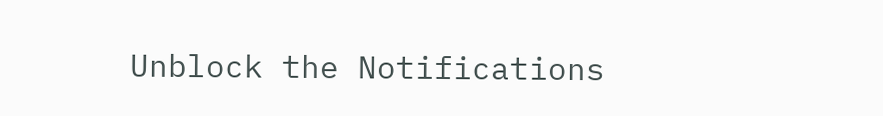Unblock the Notifications